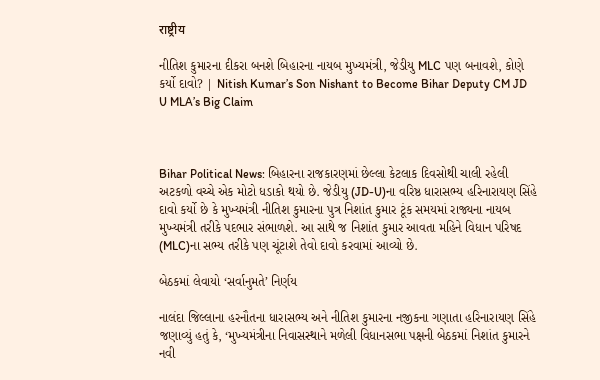राष्ट्रीय

નીતિશ કુમારના દીકરા બનશે બિહારના નાયબ મુખ્યમંત્રી, જેડીયુ MLC પણ બનાવશે, કોણે કર્યો દાવો? | Nitish Kumar’s Son Nishant to Become Bihar Deputy CM JD U MLA’s Big Claim



Bihar Political News: બિહારના રાજકારણમાં છેલ્લા કેટલાક દિવસોથી ચાલી રહેલી અટકળો વચ્ચે એક મોટો ધડાકો થયો છે. જેડીયુ (JD-U)ના વરિષ્ઠ ધારાસભ્ય હરિનારાયણ સિંહે દાવો કર્યો છે કે મુખ્યમંત્રી નીતિશ કુમારના પુત્ર નિશાંત કુમાર ટૂંક સમયમાં રાજ્યના નાયબ મુખ્યમંત્રી તરીકે પદભાર સંભાળશે. આ સાથે જ નિશાંત કુમાર આવતા મહિને વિધાન પરિષદ (MLC)ના સભ્ય તરીકે પણ ચૂંટાશે તેવો દાવો કરવામાં આવ્યો છે.

બેઠકમાં લેવાયો ‘સર્વાનુમતે’ નિર્ણય

નાલંદા જિલ્લાના હરનૌતના ધારાસભ્ય અને નીતિશ કુમારના નજીકના ગણાતા હરિનારાયણ સિંહે જણાવ્યું હતું કે, ‘મુખ્યમંત્રીના નિવાસસ્થાને મળેલી વિધાનસભા પક્ષની બેઠકમાં નિશાંત કુમારને નવી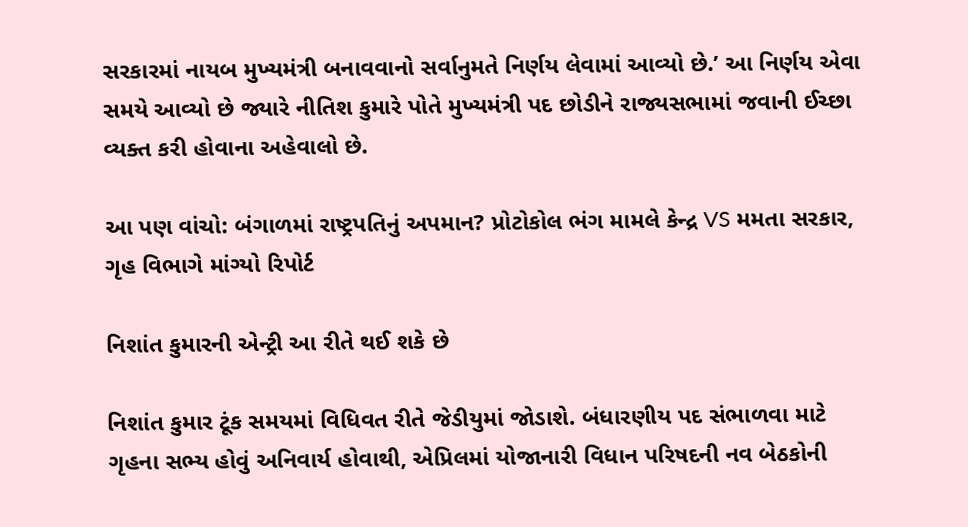સરકારમાં નાયબ મુખ્યમંત્રી બનાવવાનો સર્વાનુમતે નિર્ણય લેવામાં આવ્યો છે.’ આ નિર્ણય એવા સમયે આવ્યો છે જ્યારે નીતિશ કુમારે પોતે મુખ્યમંત્રી પદ છોડીને રાજ્યસભામાં જવાની ઈચ્છા વ્યક્ત કરી હોવાના અહેવાલો છે.

આ પણ વાંચો: બંગાળમાં રાષ્ટ્રપતિનું અપમાન? પ્રોટોકોલ ભંગ મામલે કેન્દ્ર VS મમતા સરકાર, ગૃહ વિભાગે માંગ્યો રિપોર્ટ

નિશાંત કુમારની એન્ટ્રી આ રીતે થઈ શકે છે

નિશાંત કુમાર ટૂંક સમયમાં વિધિવત રીતે જેડીયુમાં જોડાશે. બંધારણીય પદ સંભાળવા માટે ગૃહના સભ્ય હોવું અનિવાર્ય હોવાથી, એપ્રિલમાં યોજાનારી વિધાન પરિષદની નવ બેઠકોની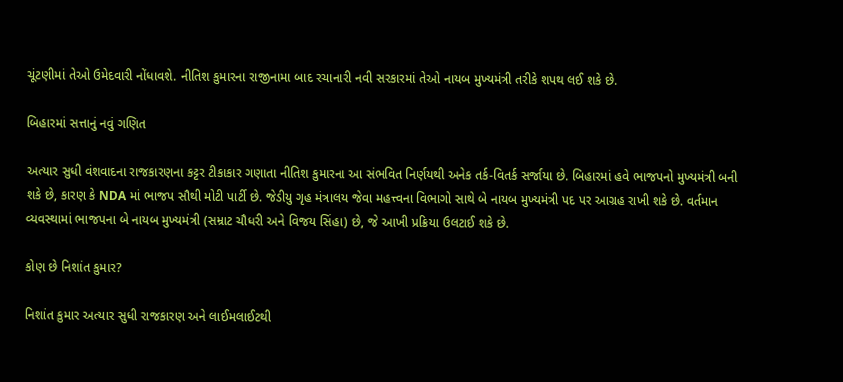ચૂંટણીમાં તેઓ ઉમેદવારી નોંધાવશે. નીતિશ કુમારના રાજીનામા બાદ રચાનારી નવી સરકારમાં તેઓ નાયબ મુખ્યમંત્રી તરીકે શપથ લઈ શકે છે.

બિહારમાં સત્તાનું નવું ગણિત

અત્યાર સુધી વંશવાદના રાજકારણના કટ્ટર ટીકાકાર ગણાતા નીતિશ કુમારના આ સંભવિત નિર્ણયથી અનેક તર્ક-વિતર્ક સર્જાયા છે. બિહારમાં હવે ભાજપનો મુખ્યમંત્રી બની શકે છે, કારણ કે NDA માં ભાજપ સૌથી મોટી પાર્ટી છે. જેડીયુ ગૃહ મંત્રાલય જેવા મહત્ત્વના વિભાગો સાથે બે નાયબ મુખ્યમંત્રી પદ પર આગ્રહ રાખી શકે છે. વર્તમાન વ્યવસ્થામાં ભાજપના બે નાયબ મુખ્યમંત્રી (સમ્રાટ ચૌધરી અને વિજય સિંહા) છે, જે આખી પ્રક્રિયા ઉલટાઈ શકે છે.

કોણ છે નિશાંત કુમાર?

નિશાંત કુમાર અત્યાર સુધી રાજકારણ અને લાઈમલાઈટથી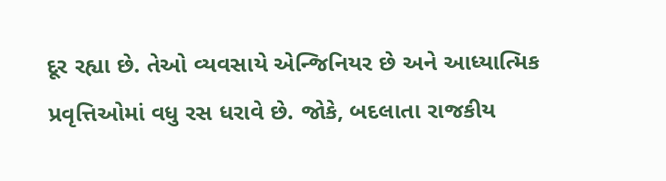દૂર રહ્યા છે. તેઓ વ્યવસાયે એન્જિનિયર છે અને આધ્યાત્મિક પ્રવૃત્તિઓમાં વધુ રસ ધરાવે છે. જોકે, બદલાતા રાજકીય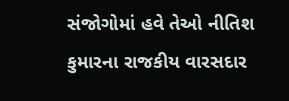સંજોગોમાં હવે તેઓ નીતિશ કુમારના રાજકીય વારસદાર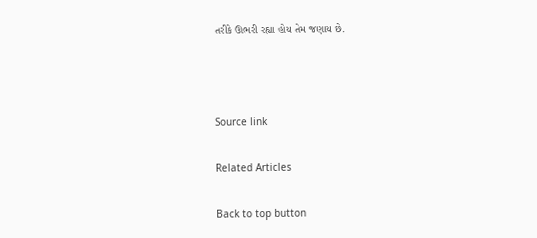તરીકે ઊભરી રહ્યા હોય તેમ જણાય છે.



Source link

Related Articles

Back to top button